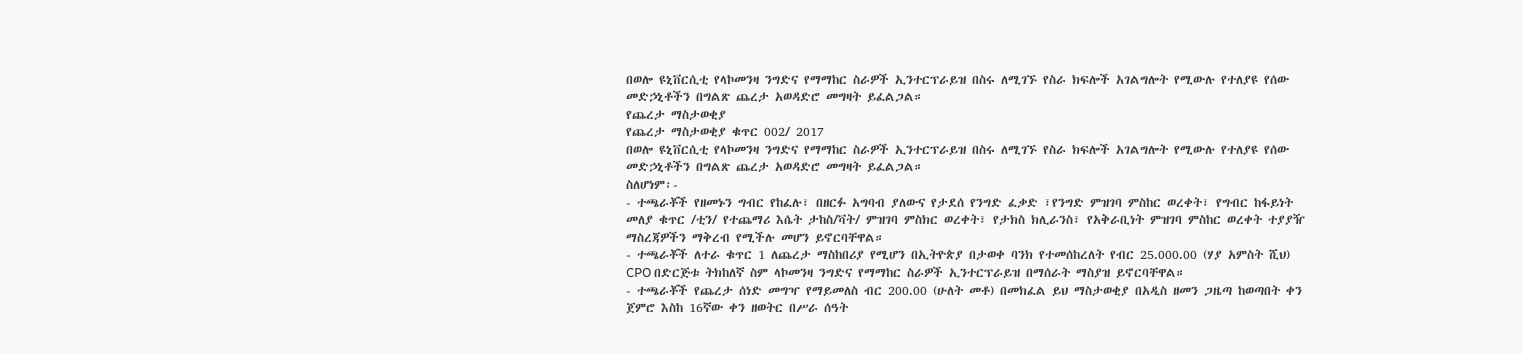በወሎ ዩኒቨርሲቲ የላኮመንዛ ንግድና የማማከር ስራዎች ኢንተርፕራይዝ በስሩ ለሚገኙ የስራ ክፍሎች አገልግሎት የሚውሉ የተለያዩ የሰው መድኃኒቶችን በግልጽ ጨረታ አወዳድሮ መግዛት ይፈልጋል።
የጨረታ ማስታወቂያ
የጨረታ ማስታወቂያ ቁጥር 002/ 2017
በወሎ ዩኒቨርሲቲ የላኮመንዛ ንግድና የማማከር ስራዎች ኢንተርፕራይዝ በስሩ ለሚገኙ የስራ ክፍሎች አገልግሎት የሚውሉ የተለያዩ የሰው መድኃኒቶችን በግልጽ ጨረታ አወዳድሮ መግዛት ይፈልጋል።
ስለሆነም፡-
- ተጫራቾች የዘመኑን ግብር የከፈሉ፣ በዘርፉ አግባብ ያለውና የታደሰ የንግድ ፈቃድ ፣የንግድ ምዝገባ ምስከር ወረቀት፣ የግብር ከፋይነት መለያ ቁጥር /ቲን/ የተጨማሪ እሴት ታከስ/ቫት/ ምዝገባ ምስክር ወረቀት፣ የታክስ ክሊራንስ፣ የአቅራቢነት ምዝገባ ምስከር ወረቀት ተያያዥ ማስረጃዎችን ማቅረብ የሚችሉ መሆን ይኖርባቸዋል።
- ተጫራቾች ለተራ ቁጥር 1 ለጨረታ ማስከበሪያ የሚሆን በኢትዮጵያ በታወቀ ባንክ የተመሰከረለት የብር 25.000.00 (ሃያ አምስት ሺህ) CPO በድርጅቱ ትክከለኛ ስም ላኮመንዛ ንግድና የማማከር ስራዎች ኢንተርፕራይዝ በማሰራት ማስያዝ ይኖርባቸዋል።
- ተጫራቾች የጨረታ ሰነድ መግዣ የማይመለስ ብር 200.00 (ሁለት መቶ) በመክፈል ይህ ማስታወቂያ በአዲስ ዘመን ጋዜጣ ከወጣበት ቀን ጀምሮ እስከ 16ኛው ቀን ዘወትር በሥራ ሰዓት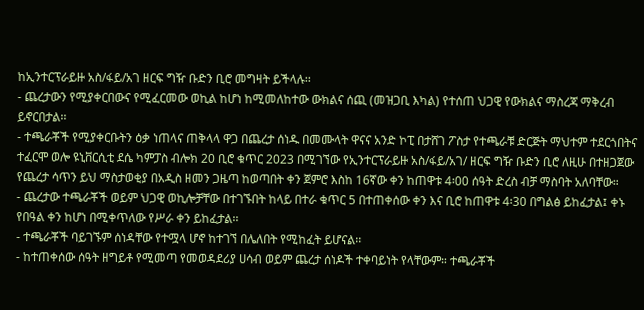ከኢንተርፕራይዙ አስ/ፋይ/አገ ዘርፍ ግዥ ቡድን ቢሮ መግዛት ይችላሉ፡፡
- ጨረታውን የሚያቀርበውና የሚፈርመው ወኪል ከሆነ ከሚመለከተው ውክልና ሰጪ (መዝጋቢ እካል) የተሰጠ ህጋዊ የውክልና ማስረጃ ማቅረብ ይኖርበታል፡፡
- ተጫራቾች የሚያቀርቡትን ዕቃ ነጠላና ጠቅላላ ዋጋ በጨረታ ሰነዱ በመሙላት ዋናና አንድ ኮፒ በታሸገ ፖስታ የተጫራቹ ድርጅት ማህተም ተደርጎበትና ተፈርሞ ወሎ ዩኒቨርሲቲ ደሴ ካምፓስ ብሎክ 20 ቢሮ ቁጥር 2023 በሚገኘው የኢንተርፕራይዙ አስ/ፋይ/አገ/ ዘርፍ ግዥ ቡድን ቢሮ ለዚሁ በተዘጋጀው የጨረታ ሳጥን ይህ ማስታወቂያ በአዲስ ዘመን ጋዜጣ ከወጣበት ቀን ጀምሮ እስከ 16ኛው ቀን ከጠዋቱ 4፡00 ሰዓት ድረስ ብቻ ማስባት አለባቸው።
- ጨረታው ተጫራቾች ወይም ህጋዊ ወኪሎቻቸው በተገኙበት ከላይ በተራ ቁጥር 5 በተጠቀሰው ቀን እና ቢሮ ከጠዋቱ 4፡30 በግልፅ ይከፈታል፤ ቀኑ የበዓል ቀን ከሆነ በሚቀጥለው የሥራ ቀን ይከፈታል፡፡
- ተጫራቾች ባይገኙም ሰነዳቸው የተሟላ ሆኖ ከተገኘ በሌለበት የሚከፈት ይሆናል፡፡
- ከተጠቀሰው ሰዓት ዘግይቶ የሚመጣ የመወዳደሪያ ሀሳብ ወይም ጨረታ ሰነዶች ተቀባይነት የላቸውም። ተጫራቾች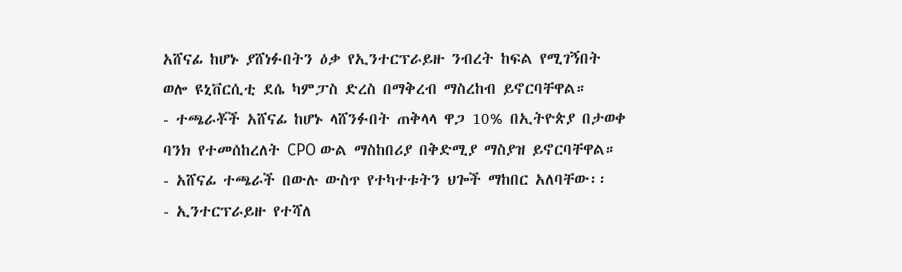አሸናፊ ከሆኑ ያሸነፉበትን ዕቃ የኢንተርፕራይዙ ንብረት ከፍል የሚገኝበት ወሎ ዩኒቨርሲቲ ደሴ ካምፓስ ድረስ በማቅረብ ማስረከብ ይኖርባቸዋል።
- ተጫራቾች አሸናፊ ከሆኑ ላሸንፉበት ጠቅላላ ዋጋ 10% በኢትዮጵያ በታወቀ ባንክ የተመሰከረለት CPO ውል ማስከበሪያ በቅድሚያ ማስያዝ ይኖርባቸዋል።
- አሸናፊ ተጫራች በውሉ ውስጥ የተካተቱትን ህጐች ማከበር አለባቸው፡፡
- ኢንተርፕራይዙ የተሻለ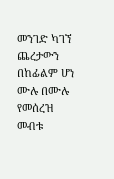መንገድ ካገኘ ጨረታውን በከፊልም ሆነ ሙሉ በሙሉ የመሰረዝ መብቱ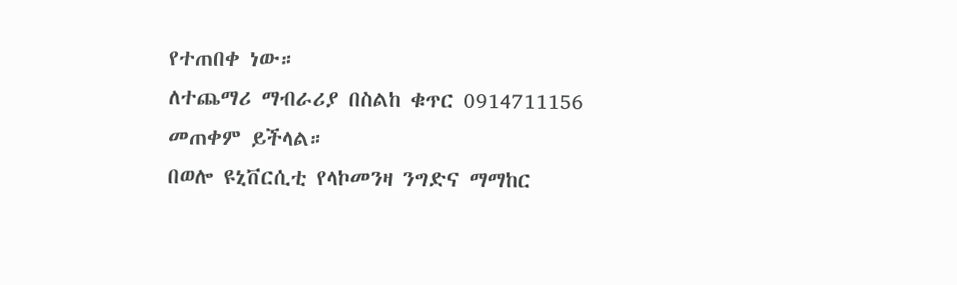የተጠበቀ ነው።
ለተጨማሪ ማብራሪያ በስልከ ቁጥር 0914711156 መጠቀም ይችላል።
በወሎ ዩኒቨርሲቲ የላኮመንዛ ንግድና ማማከር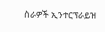ስራዎች ኢንተርፕራይዝ